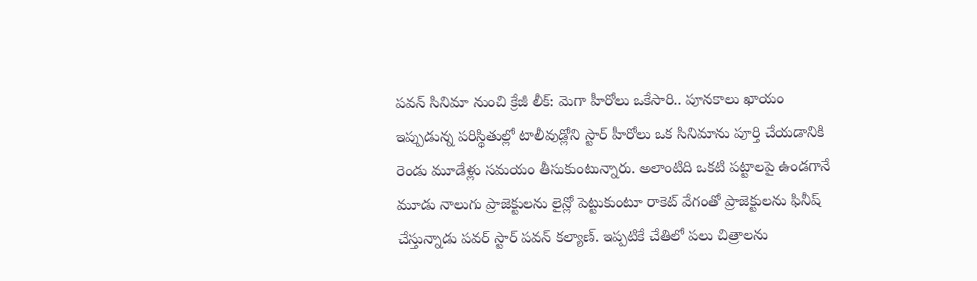పవన్ సినిమా నుంచి క్రేజీ లీక్: మెగా హీరోలు ఒకేసారి.. పూనకాలు ఖాయం
ఇప్పుడున్న పరిస్థితుల్లో టాలీవుడ్లోని స్టార్ హీరోలు ఒక సినిమాను పూర్తి చేయడానికి రెండు మూడేళ్లు సమయం తీసుకుంటున్నారు. అలాంటిది ఒకటి పట్టాలపై ఉండగానే మూడు నాలుగు ప్రాజెక్టులను లైన్లో పెట్టుకుంటూ రాకెట్ వేగంతో ప్రాజెక్టులను ఫినీష్ చేస్తున్నాడు పవర్ స్టార్ పవన్ కల్యాణ్. ఇప్పటికే చేతిలో పలు చిత్రాలను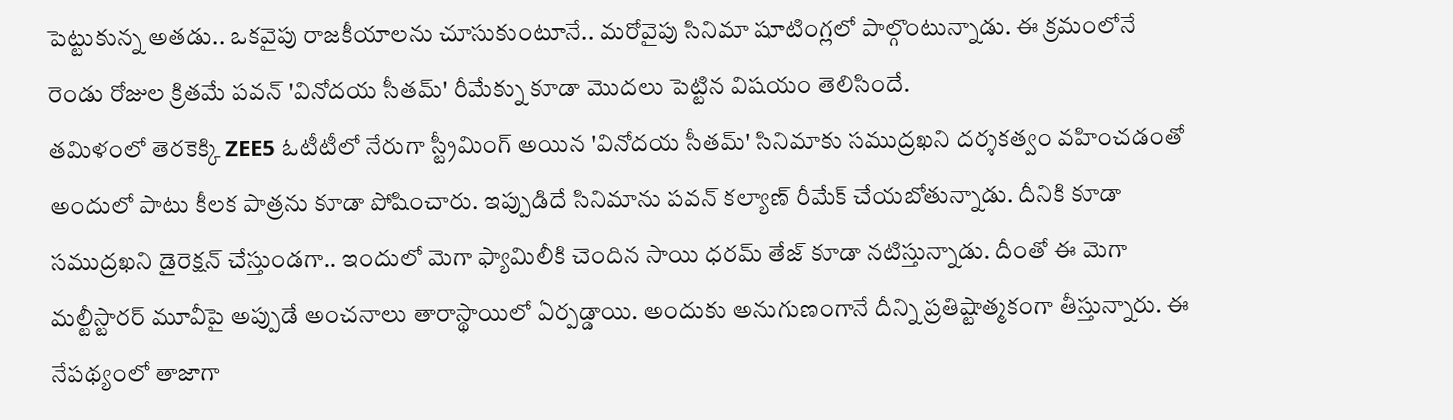పెట్టుకున్న అతడు.. ఒకవైపు రాజకీయాలను చూసుకుంటూనే.. మరోవైపు సినిమా షూటింగ్లలో పాల్గొంటున్నాడు. ఈ క్రమంలోనే రెండు రోజుల క్రితమే పవన్ 'వినోదయ సీతమ్' రీమేక్ను కూడా మొదలు పెట్టిన విషయం తెలిసిందే.
తమిళంలో తెరకెక్కి ZEE5 ఓటీటీలో నేరుగా స్ట్రీమింగ్ అయిన 'వినోదయ సీతమ్' సినిమాకు సముద్రఖని దర్శకత్వం వహించడంతో అందులో పాటు కీలక పాత్రను కూడా పోషించారు. ఇప్పుడిదే సినిమాను పవన్ కల్యాణ్ రీమేక్ చేయబోతున్నాడు. దీనికి కూడా సముద్రఖని డైరెక్షన్ చేస్తుండగా.. ఇందులో మెగా ఫ్యామిలీకి చెందిన సాయి ధరమ్ తేజ్ కూడా నటిస్తున్నాడు. దీంతో ఈ మెగా మల్టీస్టారర్ మూవీపై అప్పుడే అంచనాలు తారాస్థాయిలో ఏర్పడ్డాయి. అందుకు అనుగుణంగానే దీన్ని ప్రతిష్టాత్మకంగా తీస్తున్నారు. ఈ నేపథ్యంలో తాజాగా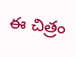ఈ చిత్రం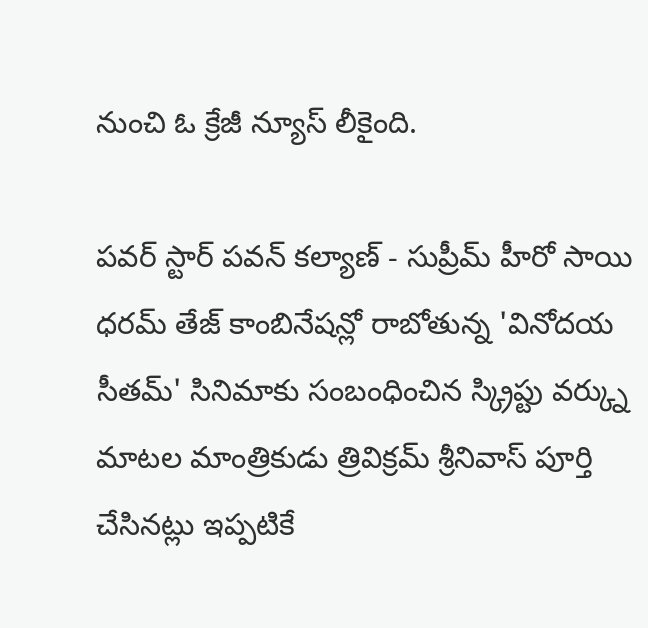నుంచి ఓ క్రేజీ న్యూస్ లీకైంది.

పవర్ స్టార్ పవన్ కల్యాణ్ - సుప్రీమ్ హీరో సాయి ధరమ్ తేజ్ కాంబినేషన్లో రాబోతున్న 'వినోదయ సీతమ్' సినిమాకు సంబంధించిన స్క్రిప్టు వర్క్ను మాటల మాంత్రికుడు త్రివిక్రమ్ శ్రీనివాస్ పూర్తి చేసినట్లు ఇప్పటికే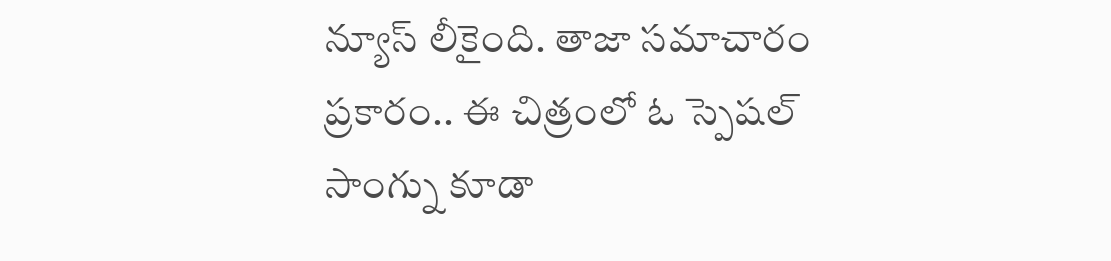న్యూస్ లీకైంది. తాజా సమాచారం ప్రకారం.. ఈ చిత్రంలో ఓ స్పెషల్ సాంగ్ను కూడా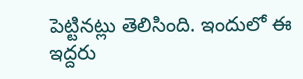పెట్టినట్లు తెలిసింది. ఇందులో ఈ ఇద్దరు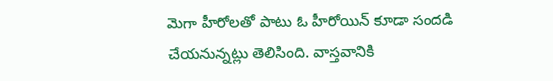మెగా హీరోలతో పాటు ఓ హీరోయిన్ కూడా సందడి చేయనున్నట్లు తెలిసింది. వాస్తవానికి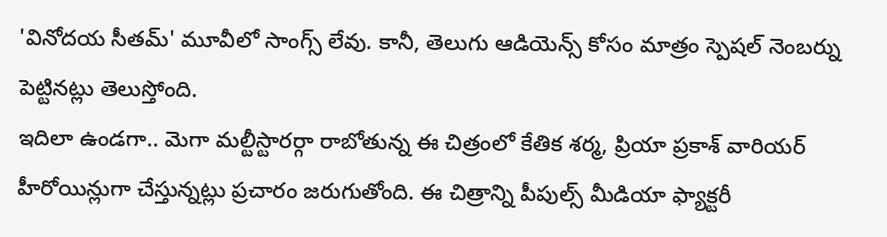'వినోదయ సీతమ్' మూవీలో సాంగ్స్ లేవు. కానీ, తెలుగు ఆడియెన్స్ కోసం మాత్రం స్పెషల్ నెంబర్ను పెట్టినట్లు తెలుస్తోంది.
ఇదిలా ఉండగా.. మెగా మల్టీస్టారర్గా రాబోతున్న ఈ చిత్రంలో కేతిక శర్మ, ప్రియా ప్రకాశ్ వారియర్ హీరోయిన్లుగా చేస్తున్నట్లు ప్రచారం జరుగుతోంది. ఈ చిత్రాన్ని పీపుల్స్ మీడియా ఫ్యాక్టరీ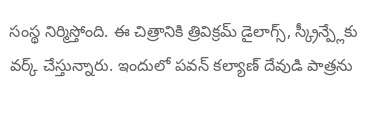సంస్థ నిర్మిస్తోంది. ఈ చిత్రానికి త్రివిక్రమ్ డైలాగ్స్, స్క్రీన్ప్లేకు వర్క్ చేస్తున్నారు. ఇందులో పవన్ కల్యాణ్ దేవుడి పాత్రను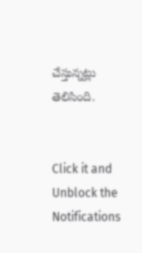చేస్తున్నట్లు తెలిసింది.


Click it and Unblock the Notifications